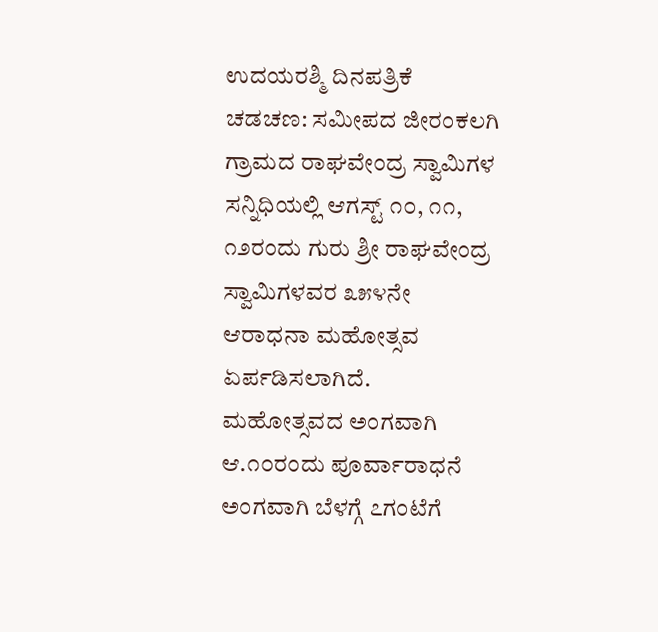ಉದಯರಶ್ಮಿ ದಿನಪತ್ರಿಕೆ
ಚಡಚಣ: ಸಮೀಪದ ಜೀರಂಕಲಗಿ ಗ್ರಾಮದ ರಾಘವೇಂದ್ರ ಸ್ವಾಮಿಗಳ ಸನ್ನಿಧಿಯಲ್ಲಿ ಆಗಸ್ಟ್ ೧೦, ೧೧, ೧೨ರಂದು ಗುರು ಶ್ರೀ ರಾಘವೇಂದ್ರ ಸ್ವಾಮಿಗಳವರ ೩೫೪ನೇ ಆರಾಧನಾ ಮಹೋತ್ಸವ ಏರ್ಪಡಿಸಲಾಗಿದೆ.
ಮಹೋತ್ಸವದ ಅಂಗವಾಗಿ ಆ.೧೦ರಂದು ಪೂರ್ವಾರಾಧನೆ ಅಂಗವಾಗಿ ಬೆಳಗ್ಗೆ ೭ಗಂಟೆಗೆ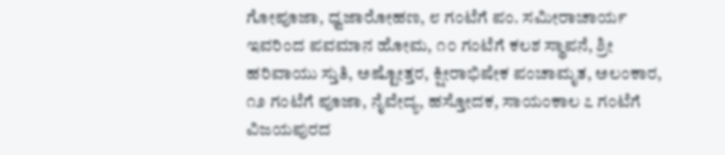ಗೋಪೂಜಾ, ಧ್ವಜಾರೋಹಣ, ೮ ಗಂಟೆಗೆ ಪಂ. ಸಮೀರಾಚಾರ್ಯ ಇವರಿಂದ ಪವಮಾನ ಹೋಮ, ೧೦ ಗಂಟೆಗೆ ಕಲಶ ಸ್ಥಾಪನೆ, ಶ್ರೀ ಹರಿವಾಯು ಸ್ತುತಿ, ಅಷ್ಟೋತ್ತರ, ಕ್ಷೀರಾಭಿಷೇಕ ಪಂಚಾಮೃತ, ಅಲಂಕಾರ, ೧೨ ಗಂಟೆಗೆ ಪೂಜಾ, ನೈವೇದ್ಯ, ಹಸ್ತೋದಕ, ಸಾಯಂಕಾಲ ೭ ಗಂಟೆಗೆ ವಿಜಯಪುರದ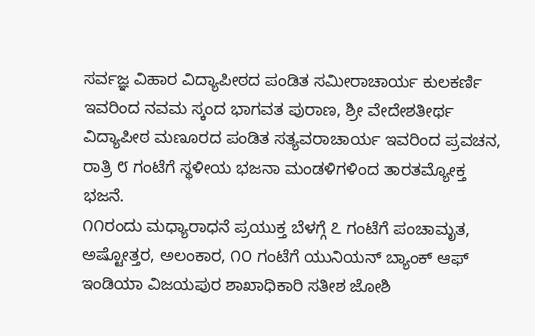ಸರ್ವಜ್ಞ ವಿಹಾರ ವಿದ್ಯಾಪೀಠದ ಪಂಡಿತ ಸಮೀರಾಚಾರ್ಯ ಕುಲಕರ್ಣಿ ಇವರಿಂದ ನವಮ ಸ್ಕಂದ ಭಾಗವತ ಪುರಾಣ, ಶ್ರೀ ವೇದೇಶತೀರ್ಥ ವಿದ್ಯಾಪೀಠ ಮಣೂರದ ಪಂಡಿತ ಸತ್ಯವರಾಚಾರ್ಯ ಇವರಿಂದ ಪ್ರವಚನ, ರಾತ್ರಿ ೮ ಗಂಟೆಗೆ ಸ್ಥಳೀಯ ಭಜನಾ ಮಂಡಳಿಗಳಿಂದ ತಾರತಮ್ಯೋಕ್ತ ಭಜನೆ.
೧೧ರಂದು ಮಧ್ಯಾರಾಧನೆ ಪ್ರಯುಕ್ತ ಬೆಳಗ್ಗೆ ೭ ಗಂಟೆಗೆ ಪಂಚಾಮೃತ, ಅಷ್ಟೋತ್ತರ, ಅಲಂಕಾರ, ೧೦ ಗಂಟೆಗೆ ಯುನಿಯನ್ ಬ್ಯಾಂಕ್ ಆಫ್ ಇಂಡಿಯಾ ವಿಜಯಪುರ ಶಾಖಾಧಿಕಾರಿ ಸತೀಶ ಜೋಶಿ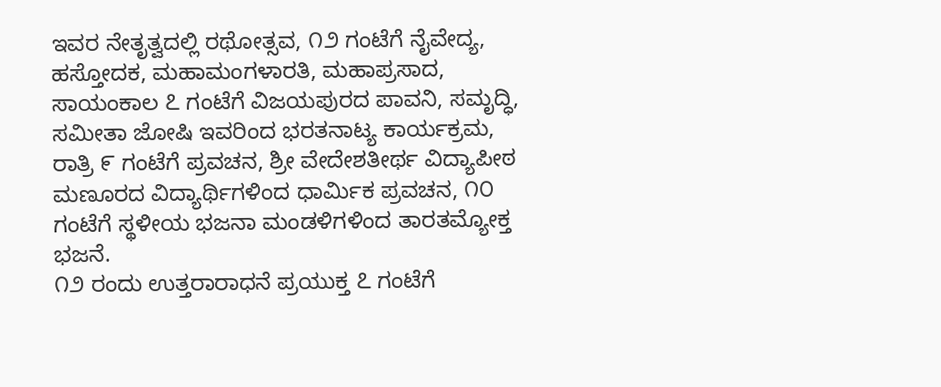ಇವರ ನೇತೃತ್ವದಲ್ಲಿ ರಥೋತ್ಸವ, ೧೨ ಗಂಟೆಗೆ ನೈವೇದ್ಯ, ಹಸ್ತೋದಕ, ಮಹಾಮಂಗಳಾರತಿ, ಮಹಾಪ್ರಸಾದ, ಸಾಯಂಕಾಲ ೭ ಗಂಟೆಗೆ ವಿಜಯಪುರದ ಪಾವನಿ, ಸಮೃದ್ಧಿ, ಸಮೀತಾ ಜೋಷಿ ಇವರಿಂದ ಭರತನಾಟ್ಯ ಕಾರ್ಯಕ್ರಮ, ರಾತ್ರಿ ೯ ಗಂಟೆಗೆ ಪ್ರವಚನ, ಶ್ರೀ ವೇದೇಶತೀರ್ಥ ವಿದ್ಯಾಪೀಠ ಮಣೂರದ ವಿದ್ಯಾರ್ಥಿಗಳಿಂದ ಧಾರ್ಮಿಕ ಪ್ರವಚನ, ೧೦ ಗಂಟೆಗೆ ಸ್ಥಳೀಯ ಭಜನಾ ಮಂಡಳಿಗಳಿಂದ ತಾರತಮ್ಯೋಕ್ತ ಭಜನೆ.
೧೨ ರಂದು ಉತ್ತರಾರಾಧನೆ ಪ್ರಯುಕ್ತ ೭ ಗಂಟೆಗೆ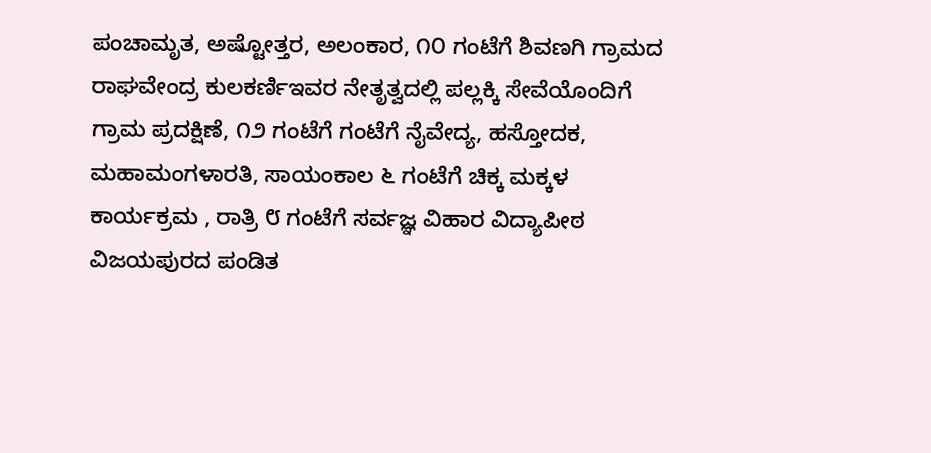ಪಂಚಾಮೃತ, ಅಷ್ಟೋತ್ತರ, ಅಲಂಕಾರ, ೧೦ ಗಂಟೆಗೆ ಶಿವಣಗಿ ಗ್ರಾಮದ ರಾಘವೇಂದ್ರ ಕುಲಕರ್ಣಿಇವರ ನೇತೃತ್ವದಲ್ಲಿ ಪಲ್ಲಕ್ಕಿ ಸೇವೆಯೊಂದಿಗೆ ಗ್ರಾಮ ಪ್ರದಕ್ಷಿಣೆ, ೧೨ ಗಂಟೆಗೆ ಗಂಟೆಗೆ ನೈವೇದ್ಯ, ಹಸ್ತೋದಕ, ಮಹಾಮಂಗಳಾರತಿ, ಸಾಯಂಕಾಲ ೬ ಗಂಟೆಗೆ ಚಿಕ್ಕ ಮಕ್ಕಳ ಕಾರ್ಯಕ್ರಮ , ರಾತ್ರಿ ೮ ಗಂಟೆಗೆ ಸರ್ವಜ್ಞ ವಿಹಾರ ವಿದ್ಯಾಪೀಠ ವಿಜಯಪುರದ ಪಂಡಿತ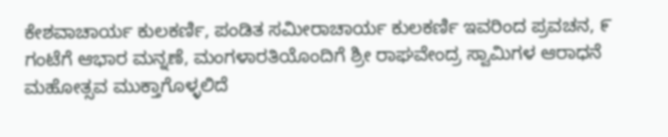ಕೇಶವಾಚಾರ್ಯ ಕುಲಕರ್ಣಿ, ಪಂಡಿತ ಸಮೀರಾಚಾರ್ಯ ಕುಲಕರ್ಣಿ ಇವರಿಂದ ಪ್ರವಚನ, ೯ ಗಂಟೆಗೆ ಆಭಾರ ಮನ್ನಣೆ, ಮಂಗಳಾರತಿಯೊಂದಿಗೆ ಶ್ರೀ ರಾಘವೇಂದ್ರ ಸ್ವಾಮಿಗಳ ಆರಾಧನೆ ಮಹೋತ್ಸವ ಮುಕ್ತಾಗೊಳ್ಳಲಿದೆ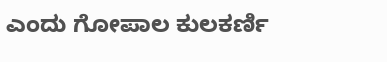ಎಂದು ಗೋಪಾಲ ಕುಲಕರ್ಣಿ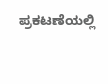ಪ್ರಕಟಣೆಯಲ್ಲಿ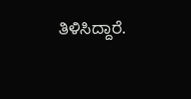ತಿಳಿಸಿದ್ದಾರೆ.